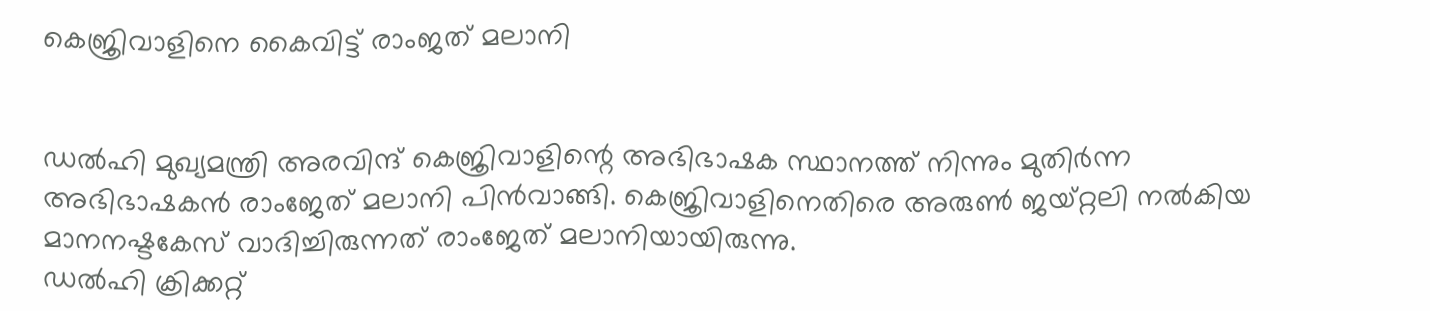കെജ്രിവാളിനെ കൈവിട്ട് രാംജത് മലാനി


ഡല്‍ഹി മുഖ്യമന്ത്രി അരവിന്ദ് കെജ്രിവാളിന്റെ അഭിഭാഷക സ്ഥാനത്ത് നിന്നും മുതിര്‍ന്ന അഭിഭാഷകന്‍ രാംജേത് മലാനി പിന്‍വാങ്ങി. കെജ്രിവാളിനെതിരെ അരുണ്‍ ജയ്റ്റലി നല്‍കിയ മാനനഷ്ടകേസ് വാദിച്ചിരുന്നത് രാംജേത് മലാനിയായിരുന്നു.
ഡല്‍ഹി ക്രിക്കറ്റ്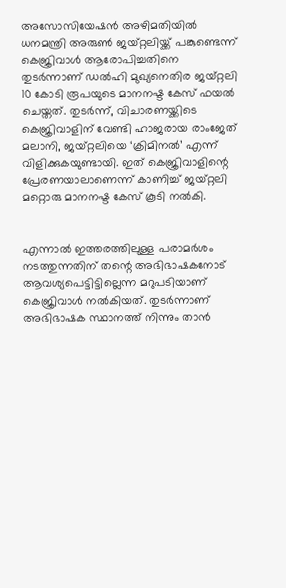അസോസിയേഷന്‍ അഴിമതിയില്‍ ധനമന്ത്രി അരുണ്‍ ജയ്റ്റലിയ്ക്ക് പങ്കുണ്ടെന്ന് കെജ്രിവാള്‍ ആരോപിച്ചതിനെ തുടര്‍ന്നാണ് ഡല്‍ഹി മുഖ്യനെതിര ജയ്റ്റലി 10 കോടി രൂപയുടെ മാനനഷ്ട കേസ് ഫയല്‍ ചെയ്തത്. തുടര്‍ന്ന്, വിചാരണയ്ക്കിടെ കെജ്രിവാളിന് വേണ്ടി ഹാജരായ രാംജേത് മലാനി, ജയ്റ്റലിയെ ‘ക്രിമിനല്‍’ എന്ന് വിളിക്കുകയുണ്ടായി. ഇത് കെജ്രിവാളിന്റെ പ്രേരണയാലാണെന്ന് കാണിച്ച് ജയ്റ്റലി മറ്റൊരു മാനനഷ്ട കേസ് കൂടി നല്‍കി.


എന്നാല്‍ ഇത്തരത്തിലുള്ള പരാമര്‍ശം നടത്തുന്നതിന് തന്റെ അഭിഭാഷകനോട് ആവശ്യപെട്ടിട്ടില്ലെന്ന മറുപടിയാണ് കെജ്രിവാള്‍ നല്‍കിയത്. തുടര്‍ന്നാണ് അഭിഭാഷക സ്ഥാനത്ത് നിന്നും താന്‍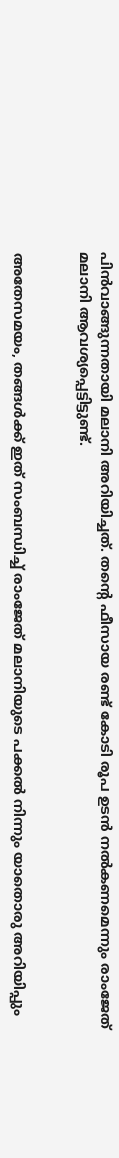പിന്‍വാങ്ങുന്നതായി മലാനി അറിയിച്ചത്. തന്റെ ഫീസായ രണ്ട് കോടി രൂപ ഉടന്‍ നല്‍കണമെന്നും രാംജേത് മലാനി ആവശ്യപ്പെട്ടിട്ടുണ്ട്.


അതേസമയം, തങ്ങള്‍ക്ക് ഇത് സംബന്ധിച്ച് രാംജേത് മലാനിയുടെ പക്കല്‍ നിന്നും യാതൊരു അറിയിപ്പും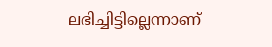ലഭിച്ചിട്ടില്ലെന്നാണ്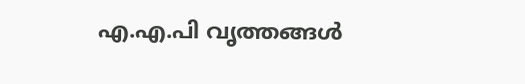എ.എ.പി വൃത്തങ്ങള്‍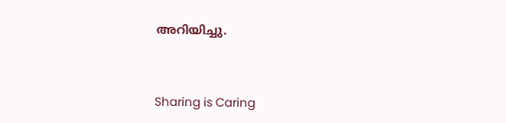അറിയിച്ചു.



Sharing is Caring